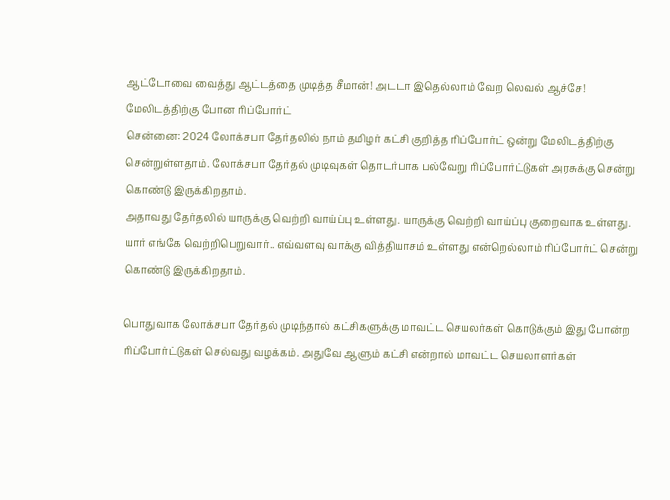ஆட்டோவை வைத்து ஆட்டத்தை முடித்த சீமான்! அடடா இதெல்லாம் வேற லெவல் ஆச்சே! மேலிடத்திற்கு போன ரிப்போர்ட்
சென்னை: 2024 லோக்சபா தேர்தலில் நாம் தமிழர் கட்சி குறித்த ரிப்போர்ட் ஒன்று மேலிடத்திற்கு சென்றுள்ளதாம். லோக்சபா தேர்தல் முடிவுகள் தொடர்பாக பல்வேறு ரிப்போர்ட்டுகள் அரசுக்கு சென்று கொண்டு இருக்கிறதாம்.
அதாவது தேர்தலில் யாருக்கு வெற்றி வாய்ப்பு உள்ளது. யாருக்கு வெற்றி வாய்ப்பு குறைவாக உள்ளது. யார் எங்கே வெற்றிபெறுவார்.. எவ்வளவு வாக்கு வித்தியாசம் உள்ளது என்றெல்லாம் ரிப்போர்ட் சென்று கொண்டு இருக்கிறதாம்.

பொதுவாக லோக்சபா தேர்தல் முடிந்தால் கட்சிகளுக்கு மாவட்ட செயலர்கள் கொடுக்கும் இது போன்ற ரிப்போர்ட்டுகள் செல்வது வழக்கம். அதுவே ஆளும் கட்சி என்றால் மாவட்ட செயலாளர்கள்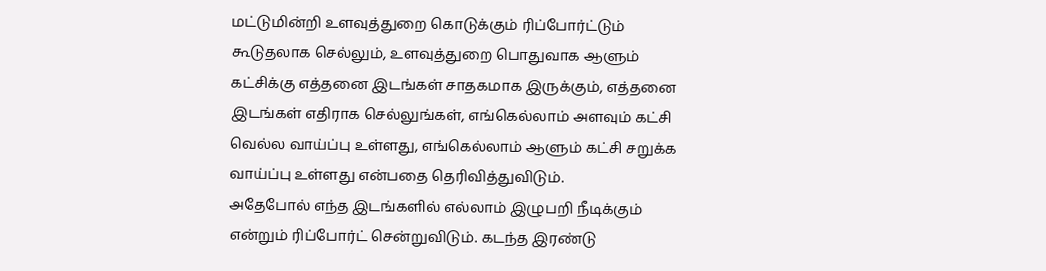மட்டுமின்றி உளவுத்துறை கொடுக்கும் ரிப்போர்ட்டும் கூடுதலாக செல்லும், உளவுத்துறை பொதுவாக ஆளும் கட்சிக்கு எத்தனை இடங்கள் சாதகமாக இருக்கும், எத்தனை இடங்கள் எதிராக செல்லுங்கள், எங்கெல்லாம் அளவும் கட்சி வெல்ல வாய்ப்பு உள்ளது, எங்கெல்லாம் ஆளும் கட்சி சறுக்க வாய்ப்பு உள்ளது என்பதை தெரிவித்துவிடும்.
அதேபோல் எந்த இடங்களில் எல்லாம் இழுபறி நீடிக்கும் என்றும் ரிப்போர்ட் சென்றுவிடும். கடந்த இரண்டு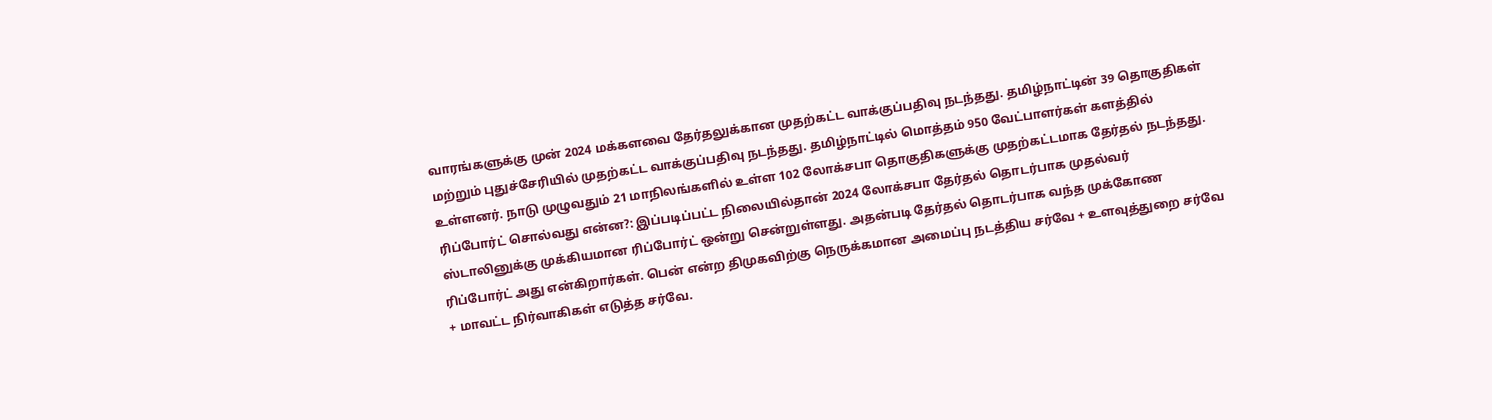வாரங்களுக்கு முன் 2024 மக்களவை தேர்தலுக்கான முதற்கட்ட வாக்குப்பதிவு நடந்தது. தமிழ்நாட்டின் 39 தொகுதிகள் மற்றும் புதுச்சேரியில் முதற்கட்ட வாக்குப்பதிவு நடந்தது. தமிழ்நாட்டில் மொத்தம் 950 வேட்பாளர்கள் களத்தில் உள்ளனர். நாடு முழுவதும் 21 மாநிலங்களில் உள்ள 102 லோக்சபா தொகுதிகளுக்கு முதற்கட்டமாக தேர்தல் நடந்தது.
ரிப்போர்ட் சொல்வது என்ன?: இப்படிப்பட்ட நிலையில்தான் 2024 லோக்சபா தேர்தல் தொடர்பாக முதல்வர் ஸ்டாலினுக்கு முக்கியமான ரிப்போர்ட் ஒன்று சென்றுள்ளது. அதன்படி தேர்தல் தொடர்பாக வந்த முக்கோண ரிப்போர்ட் அது என்கிறார்கள். பென் என்ற திமுகவிற்கு நெருக்கமான அமைப்பு நடத்திய சர்வே + உளவுத்துறை சர்வே + மாவட்ட நிர்வாகிகள் எடுத்த சர்வே.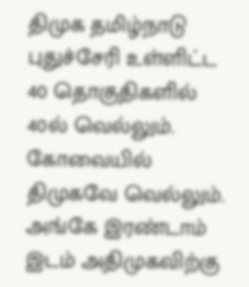திமுக தமிழ்நாடு புதுச்சேரி உள்ளிட்ட 40 தொகுதிகளில் 40ல் வெல்லும். கோவையில் திமுகவே வெல்லும். அங்கே இரண்டாம் இடம் அதிமுகவிற்கு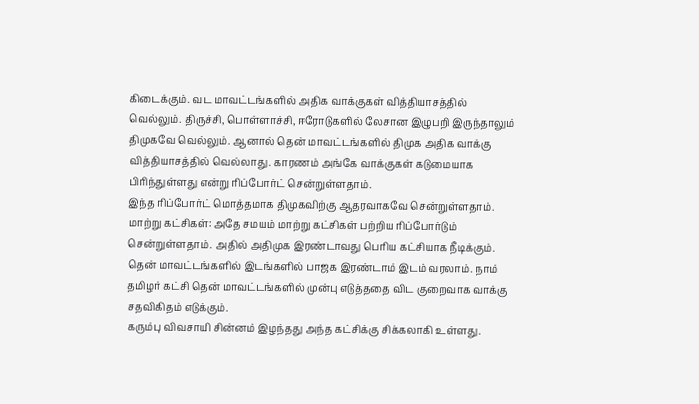கிடைக்கும். வட மாவட்டங்களில் அதிக வாக்குகள் வித்தியாசத்தில் வெல்லும். திருச்சி, பொள்ளாச்சி, ஈரோடுகளில் லேசான இழுபறி இருந்தாலும் திமுகவே வெல்லும். ஆனால் தென் மாவட்டங்களில் திமுக அதிக வாக்கு வித்தியாசத்தில் வெல்லாது. காரணம் அங்கே வாக்குகள் கடுமையாக பிரிந்துள்ளது என்று ரிப்போர்ட் சென்றுள்ளதாம்.
இந்த ரிப்போர்ட் மொத்தமாக திமுகவிற்கு ஆதரவாகவே சென்றுள்ளதாம்.
மாற்று கட்சிகள்: அதே சமயம் மாற்று கட்சிகள் பற்றிய ரிப்போர்டும் சென்றுள்ளதாம். அதில் அதிமுக இரண்டாவது பெரிய கட்சியாக நீடிக்கும். தென் மாவட்டங்களில் இடங்களில் பாஜக இரண்டாம் இடம் வரலாம். நாம் தமிழர் கட்சி தென் மாவட்டங்களில் முன்பு எடுத்ததை விட குறைவாக வாக்கு சதவிகிதம் எடுக்கும்.
கரும்பு விவசாயி சின்னம் இழந்தது அந்த கட்சிக்கு சிக்கலாகி உள்ளது.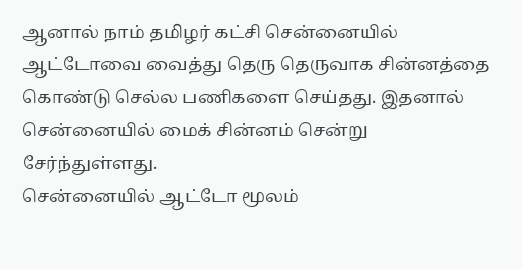ஆனால் நாம் தமிழர் கட்சி சென்னையில் ஆட்டோவை வைத்து தெரு தெருவாக சின்னத்தை கொண்டு செல்ல பணிகளை செய்தது. இதனால் சென்னையில் மைக் சின்னம் சென்று சேர்ந்துள்ளது.
சென்னையில் ஆட்டோ மூலம்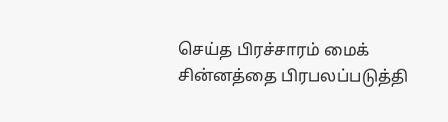செய்த பிரச்சாரம் மைக் சின்னத்தை பிரபலப்படுத்தி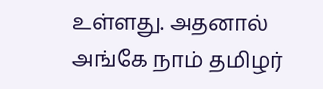உள்ளது. அதனால் அங்கே நாம் தமிழர்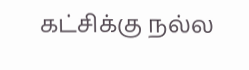கட்சிக்கு நல்ல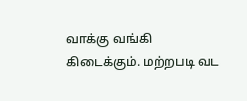வாக்கு வங்கி கிடைக்கும். மற்றபடி வட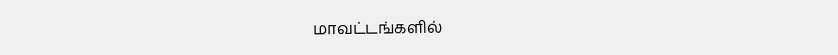மாவட்டங்களில்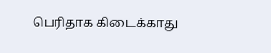பெரிதாக கிடைக்காது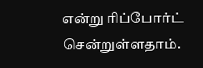என்று ரிப்போர்ட் சென்றுள்ளதாம்.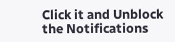Click it and Unblock the Notifications